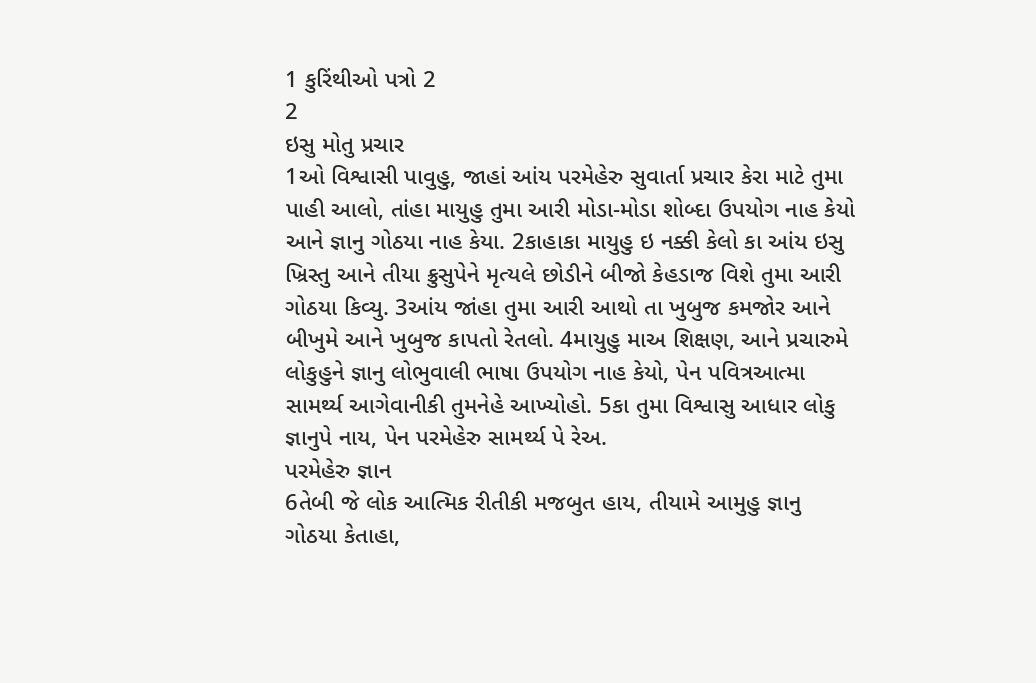1 કુરિંથીઓ પત્રો 2
2
ઇસુ મોતુ પ્રચાર
1ઓ વિશ્વાસી પાવુહુ, જાહાં આંય પરમેહેરુ સુવાર્તા પ્રચાર કેરા માટે તુમા પાહી આલો, તાંહા માયુહુ તુમા આરી મોડા-મોડા શોબ્દા ઉપયોગ નાહ કેયો આને જ્ઞાનુ ગોઠયા નાહ કેયા. 2કાહાકા માયુહુ ઇ નક્કી કેલો કા આંય ઇસુ ખ્રિસ્તુ આને તીયા ક્રુસુપેને મૃત્યલે છોડીને બીજો કેહડાજ વિશે તુમા આરી ગોઠયા કિવ્યુ. 3આંય જાંહા તુમા આરી આથો તા ખુબુજ કમજોર આને બીખુમે આને ખુબુજ કાપતો રેતલો. 4માયુહુ માઅ શિક્ષણ, આને પ્રચારુમે લોકુહુને જ્ઞાનુ લોભુવાલી ભાષા ઉપયોગ નાહ કેયો, પેન પવિત્રઆત્મા સામર્થ્ય આગેવાનીકી તુમનેહે આખ્યોહો. 5કા તુમા વિશ્વાસુ આધાર લોકુ જ્ઞાનુપે નાય, પેન પરમેહેરુ સામર્થ્ય પે રેઅ.
પરમેહેરુ જ્ઞાન
6તેબી જે લોક આત્મિક રીતીકી મજબુત હાય, તીયામે આમુહુ જ્ઞાનુ ગોઠયા કેતાહા,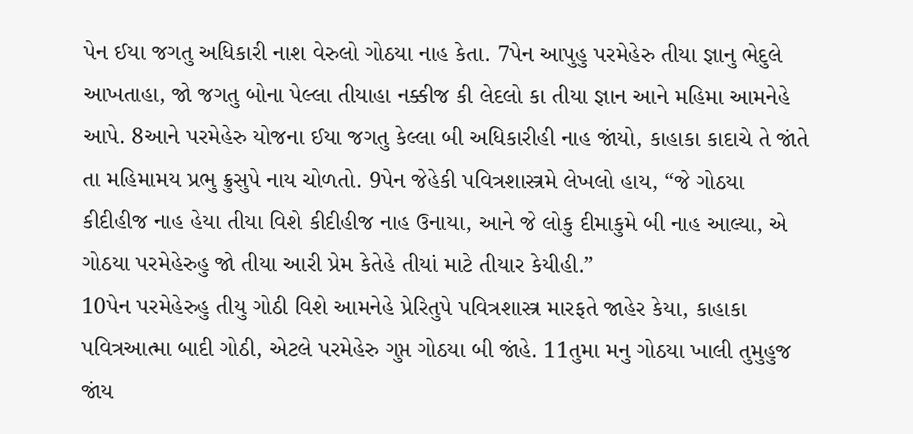પેન ઈયા જગતુ અધિકારી નાશ વેરુલો ગોઠયા નાહ કેતા. 7પેન આપુહુ પરમેહેરુ તીયા જ્ઞાનુ ભેદુલે આખતાહા, જો જગતુ બોના પેલ્લા તીયાહા નક્કીજ કી લેદલો કા તીયા જ્ઞાન આને મહિમા આમનેહે આપે. 8આને પરમેહેરુ યોજના ઈયા જગતુ કેલ્લા બી અધિકારીહી નાહ જાંયો, કાહાકા કાદાચે તે જાંતે તા મહિમામય પ્રભુ ક્રુસુપે નાય ચોળતો. 9પેન જેહેકી પવિત્રશાસ્ત્રમે લેખલો હાય, “જે ગોઠયા કીદીહીજ નાહ હેયા તીયા વિશે કીદીહીજ નાહ ઉનાયા, આને જે લોકુ દીમાકુમે બી નાહ આલ્યા, એ ગોઠયા પરમેહેરુહુ જો તીયા આરી પ્રેમ કેતેહે તીયાં માટે તીયાર કેયીહી.”
10પેન પરમેહેરુહુ તીયુ ગોઠી વિશે આમનેહે પ્રેરિતુપે પવિત્રશાસ્ત્ર મારફતે જાહેર કેયા, કાહાકા પવિત્રઆત્મા બાદી ગોઠી, એટલે પરમેહેરુ ગુપ્ત ગોઠયા બી જાંહે. 11તુમા મનુ ગોઠયા ખાલી તુમુહુજ જાંય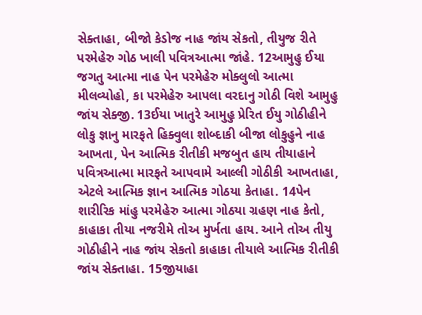સેક્તાહા, બીજો કેડોજ નાહ જાંય સેકતો, તીયુજ રીતે પરમેહેરુ ગોઠ ખાલી પવિત્રઆત્મા જાંહે. 12આમુહુ ઈયા જગતુ આત્મા નાહ પેન પરમેહેરુ મોક્લુલો આત્મા મીલવ્યોહો, કા પરમેહેરુ આપલા વરદાનુ ગોઠી વિશે આમુહુ જાંય સેક્જી. 13ઈયા ખાતુરે આમુહુ પ્રેરિત ઈયુ ગોઠીહીને લોકુ જ્ઞાનુ મારફતે હિક્વુલા શોબ્દાકી બીજા લોકુહુને નાહ આખતા, પેન આત્મિક રીતીકી મજબુત હાય તીયાહાને પવિત્રઆત્મા મારફતે આપવામે આલ્લી ગોઠીકી આખતાહા, એટલે આત્મિક જ્ઞાન આત્મિક ગોઠયા કેતાહા. 14પેન શારીરિક માંહુ પરમેહેરુ આત્મા ગોઠયા ગ્રહણ નાહ કેતો, કાહાકા તીયા નજરીમે તોઅ મુર્ખતા હાય. આને તોઅ તીયુ ગોઠીહીને નાહ જાંય સેકતો કાહાકા તીયાલે આત્મિક રીતીકી જાંય સેક્તાહા. 15જીયાહા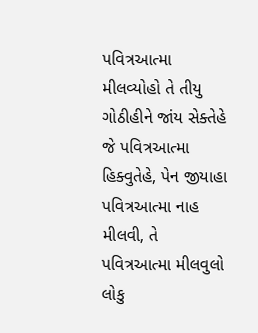પવિત્રઆત્મા મીલવ્યોહો તે તીયુ ગોઠીહીને જાંય સેક્તેહે જે પવિત્રઆત્મા હિક્વુતેહે, પેન જીયાહા પવિત્રઆત્મા નાહ મીલવી, તે પવિત્રઆત્મા મીલવુલો લોકુ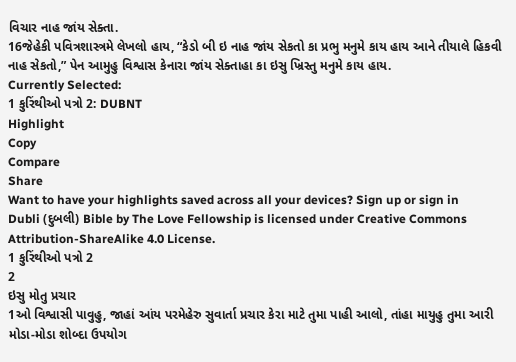વિચાર નાહ જાંય સેક્તા.
16જેહેકી પવિત્રશાસ્ત્રમે લેખલો હાય, “કેડો બી ઇ નાહ જાંય સેકતો કા પ્રભુ મનુમે કાય હાય આને તીયાલે હિકવી નાહ સેકતો,” પેન આમુહુ વિશ્વાસ કેનારા જાંય સેક્તાહા કા ઇસુ ખ્રિસ્તુ મનુમે કાય હાય.
Currently Selected:
1 કુરિંથીઓ પત્રો 2: DUBNT
Highlight
Copy
Compare
Share
Want to have your highlights saved across all your devices? Sign up or sign in
Dubli (દુબલી) Bible by The Love Fellowship is licensed under Creative Commons Attribution-ShareAlike 4.0 License.
1 કુરિંથીઓ પત્રો 2
2
ઇસુ મોતુ પ્રચાર
1ઓ વિશ્વાસી પાવુહુ, જાહાં આંય પરમેહેરુ સુવાર્તા પ્રચાર કેરા માટે તુમા પાહી આલો, તાંહા માયુહુ તુમા આરી મોડા-મોડા શોબ્દા ઉપયોગ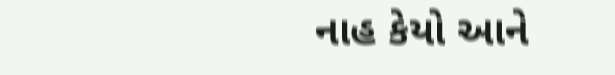નાહ કેયો આને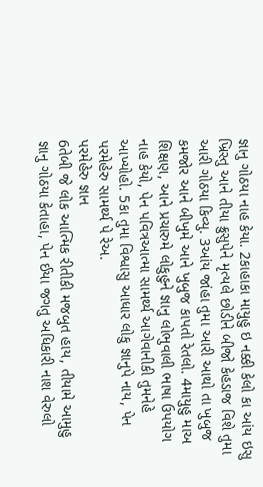જ્ઞાનુ ગોઠયા નાહ કેયા. 2કાહાકા માયુહુ ઇ નક્કી કેલો કા આંય ઇસુ ખ્રિસ્તુ આને તીયા ક્રુસુપેને મૃત્યલે છોડીને બીજો કેહડાજ વિશે તુમા આરી ગોઠયા કિવ્યુ. 3આંય જાંહા તુમા આરી આથો તા ખુબુજ કમજોર આને બીખુમે આને ખુબુજ કાપતો રેતલો. 4માયુહુ માઅ શિક્ષણ, આને પ્રચારુમે લોકુહુને જ્ઞાનુ લોભુવાલી ભાષા ઉપયોગ નાહ કેયો, પેન પવિત્રઆત્મા સામર્થ્ય આગેવાનીકી તુમનેહે આખ્યોહો. 5કા તુમા વિશ્વાસુ આધાર લોકુ જ્ઞાનુપે નાય, પેન પરમેહેરુ સામર્થ્ય પે રેઅ.
પરમેહેરુ જ્ઞાન
6તેબી જે લોક આત્મિક રીતીકી મજબુત હાય, તીયામે આમુહુ જ્ઞાનુ ગોઠયા કેતાહા, પેન ઈયા જગતુ અધિકારી નાશ વેરુલો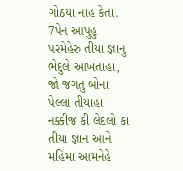ગોઠયા નાહ કેતા. 7પેન આપુહુ પરમેહેરુ તીયા જ્ઞાનુ ભેદુલે આખતાહા, જો જગતુ બોના પેલ્લા તીયાહા નક્કીજ કી લેદલો કા તીયા જ્ઞાન આને મહિમા આમનેહે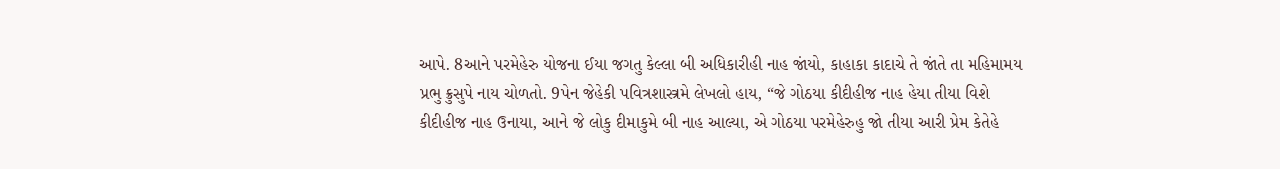આપે. 8આને પરમેહેરુ યોજના ઈયા જગતુ કેલ્લા બી અધિકારીહી નાહ જાંયો, કાહાકા કાદાચે તે જાંતે તા મહિમામય પ્રભુ ક્રુસુપે નાય ચોળતો. 9પેન જેહેકી પવિત્રશાસ્ત્રમે લેખલો હાય, “જે ગોઠયા કીદીહીજ નાહ હેયા તીયા વિશે કીદીહીજ નાહ ઉનાયા, આને જે લોકુ દીમાકુમે બી નાહ આલ્યા, એ ગોઠયા પરમેહેરુહુ જો તીયા આરી પ્રેમ કેતેહે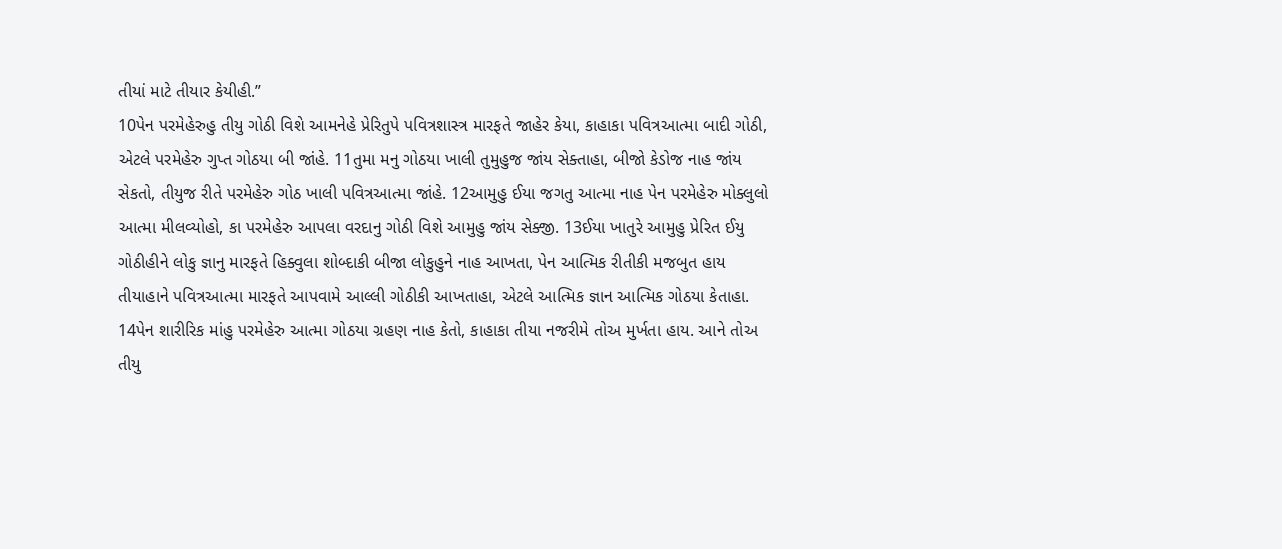તીયાં માટે તીયાર કેયીહી.”
10પેન પરમેહેરુહુ તીયુ ગોઠી વિશે આમનેહે પ્રેરિતુપે પવિત્રશાસ્ત્ર મારફતે જાહેર કેયા, કાહાકા પવિત્રઆત્મા બાદી ગોઠી, એટલે પરમેહેરુ ગુપ્ત ગોઠયા બી જાંહે. 11તુમા મનુ ગોઠયા ખાલી તુમુહુજ જાંય સેક્તાહા, બીજો કેડોજ નાહ જાંય સેકતો, તીયુજ રીતે પરમેહેરુ ગોઠ ખાલી પવિત્રઆત્મા જાંહે. 12આમુહુ ઈયા જગતુ આત્મા નાહ પેન પરમેહેરુ મોક્લુલો આત્મા મીલવ્યોહો, કા પરમેહેરુ આપલા વરદાનુ ગોઠી વિશે આમુહુ જાંય સેક્જી. 13ઈયા ખાતુરે આમુહુ પ્રેરિત ઈયુ ગોઠીહીને લોકુ જ્ઞાનુ મારફતે હિક્વુલા શોબ્દાકી બીજા લોકુહુને નાહ આખતા, પેન આત્મિક રીતીકી મજબુત હાય તીયાહાને પવિત્રઆત્મા મારફતે આપવામે આલ્લી ગોઠીકી આખતાહા, એટલે આત્મિક જ્ઞાન આત્મિક ગોઠયા કેતાહા. 14પેન શારીરિક માંહુ પરમેહેરુ આત્મા ગોઠયા ગ્રહણ નાહ કેતો, કાહાકા તીયા નજરીમે તોઅ મુર્ખતા હાય. આને તોઅ તીયુ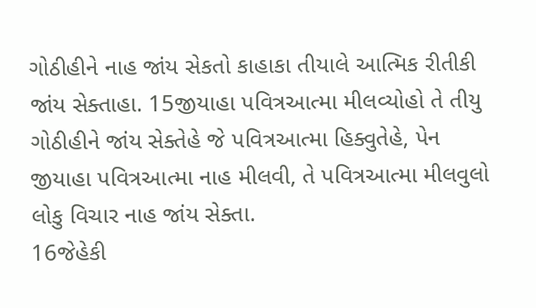ગોઠીહીને નાહ જાંય સેકતો કાહાકા તીયાલે આત્મિક રીતીકી જાંય સેક્તાહા. 15જીયાહા પવિત્રઆત્મા મીલવ્યોહો તે તીયુ ગોઠીહીને જાંય સેક્તેહે જે પવિત્રઆત્મા હિક્વુતેહે, પેન જીયાહા પવિત્રઆત્મા નાહ મીલવી, તે પવિત્રઆત્મા મીલવુલો લોકુ વિચાર નાહ જાંય સેક્તા.
16જેહેકી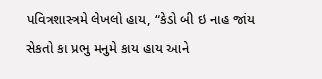પવિત્રશાસ્ત્રમે લેખલો હાય, “કેડો બી ઇ નાહ જાંય સેકતો કા પ્રભુ મનુમે કાય હાય આને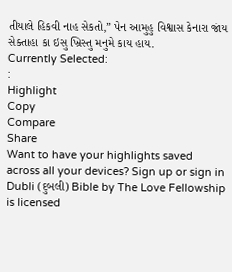તીયાલે હિકવી નાહ સેકતો,” પેન આમુહુ વિશ્વાસ કેનારા જાંય સેક્તાહા કા ઇસુ ખ્રિસ્તુ મનુમે કાય હાય.
Currently Selected:
:
Highlight
Copy
Compare
Share
Want to have your highlights saved across all your devices? Sign up or sign in
Dubli (દુબલી) Bible by The Love Fellowship is licensed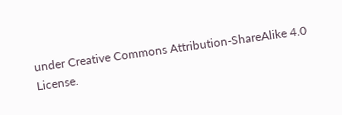under Creative Commons Attribution-ShareAlike 4.0 License.